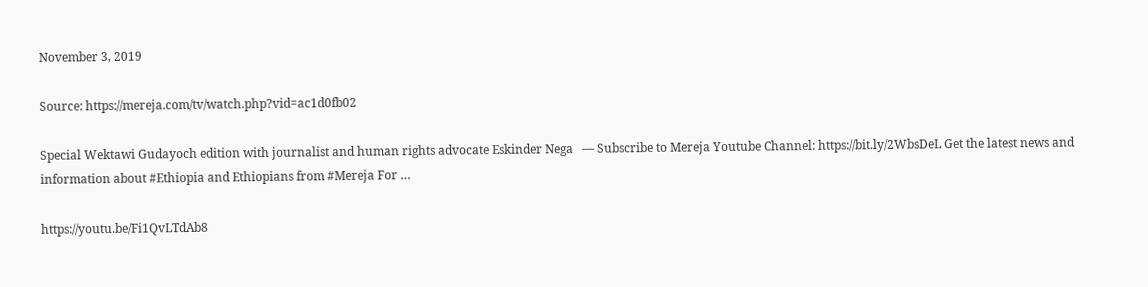November 3, 2019

Source: https://mereja.com/tv/watch.php?vid=ac1d0fb02

Special Wektawi Gudayoch edition with journalist and human rights advocate Eskinder Nega   — Subscribe to Mereja Youtube Channel: https://bit.ly/2WbsDeL Get the latest news and information about #Ethiopia and Ethiopians from #Mereja For …

https://youtu.be/Fi1QvLTdAb8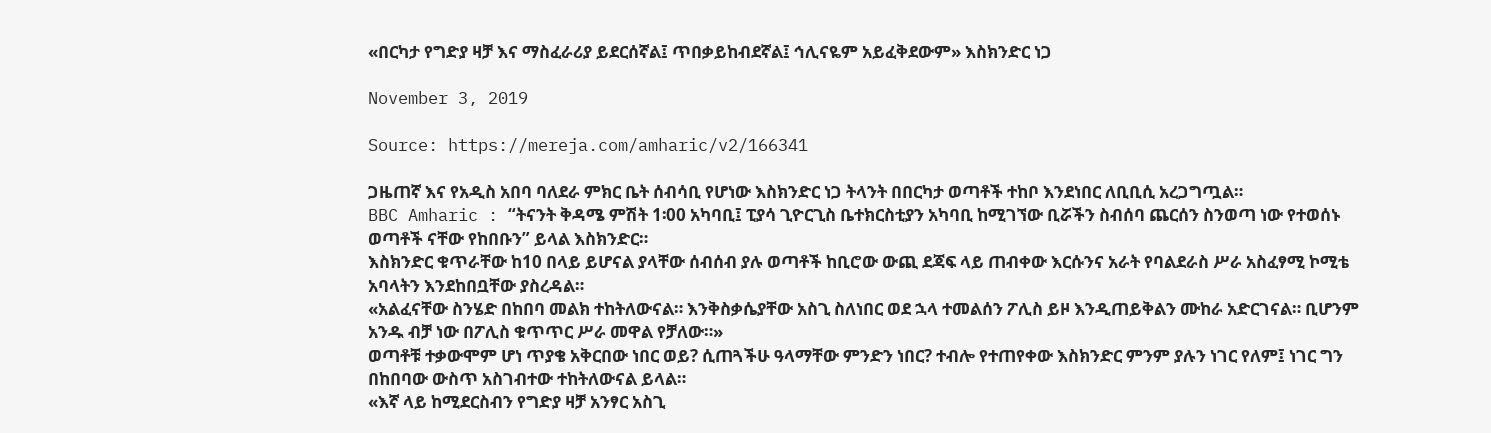«በርካታ የግድያ ዛቻ እና ማስፈራሪያ ይደርሰኛል፤ ጥበቃይከብደኛል፤ ኅሊናዬም አይፈቅደውም» እስክንድር ነጋ

November 3, 2019

Source: https://mereja.com/amharic/v2/166341

ጋዜጠኛ እና የአዲስ አበባ ባለደራ ምክር ቤት ሰብሳቢ የሆነው እስክንድር ነጋ ትላንት በበርካታ ወጣቶች ተከቦ እንደነበር ለቢቢሲ አረጋግጧል።
BBC Amharic : “ትናንት ቅዳሜ ምሽት 1፡00 አካባቢ፤ ፒያሳ ጊዮርጊስ ቤተክርስቲያን አካባቢ ከሚገኘው ቢሯችን ስብሰባ ጨርሰን ስንወጣ ነው የተወሰኑ ወጣቶች ናቸው የከበቡን” ይላል እስክንድር።
እስክንድር ቁጥራቸው ከ10 በላይ ይሆናል ያላቸው ሰብሰብ ያሉ ወጣቶች ከቢሮው ውጪ ደጃፍ ላይ ጠብቀው እርሱንና አራት የባልደራስ ሥራ አስፈፃሚ ኮሚቴ አባላትን እንደከበቧቸው ያስረዳል።
«አልፈናቸው ስንሄድ በከበባ መልክ ተከትለውናል። እንቅስቃሴያቸው አስጊ ስለነበር ወደ ኋላ ተመልሰን ፖሊስ ይዞ እንዲጠይቅልን ሙከራ አድርገናል። ቢሆንም አንዱ ብቻ ነው በፖሊስ ቁጥጥር ሥራ መዋል የቻለው።»
ወጣቶቹ ተቃውሞም ሆነ ጥያቄ አቅርበው ነበር ወይ? ሲጠጓችሁ ዓላማቸው ምንድን ነበር? ተብሎ የተጠየቀው እስክንድር ምንም ያሉን ነገር የለም፤ ነገር ግን በከበባው ውስጥ አስገብተው ተከትለውናል ይላል።
«እኛ ላይ ከሚደርስብን የግድያ ዛቻ አንፃር አስጊ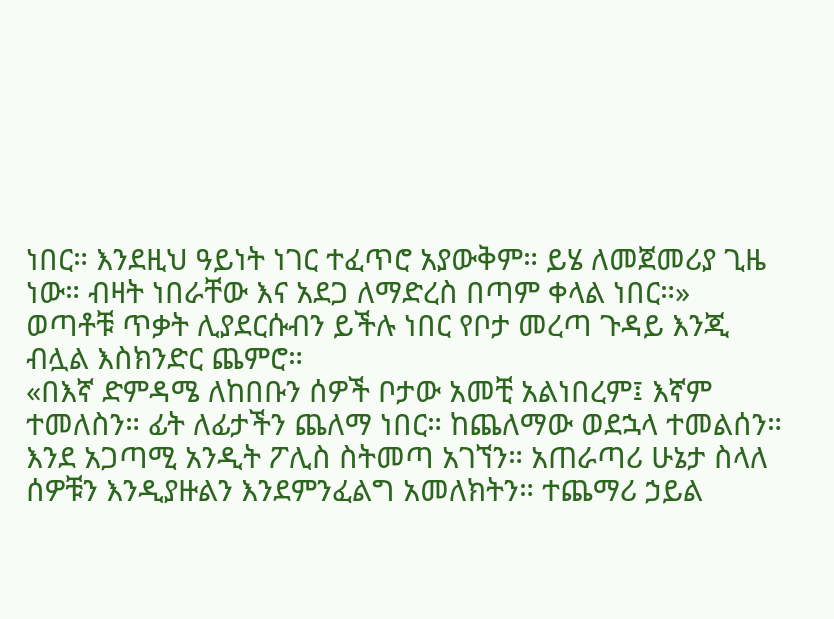ነበር። እንደዚህ ዓይነት ነገር ተፈጥሮ አያውቅም። ይሄ ለመጀመሪያ ጊዜ ነው። ብዛት ነበራቸው እና አደጋ ለማድረስ በጣም ቀላል ነበር።»
ወጣቶቹ ጥቃት ሊያደርሱብን ይችሉ ነበር የቦታ መረጣ ጉዳይ እንጂ ብሏል እስክንድር ጨምሮ።
«በእኛ ድምዳሜ ለከበቡን ሰዎች ቦታው አመቺ አልነበረም፤ እኛም ተመለስን። ፊት ለፊታችን ጨለማ ነበር። ከጨለማው ወደኋላ ተመልሰን። እንደ አጋጣሚ አንዲት ፖሊስ ስትመጣ አገኘን። አጠራጣሪ ሁኔታ ስላለ ሰዎቹን እንዲያዙልን እንደምንፈልግ አመለክትን። ተጨማሪ ኃይል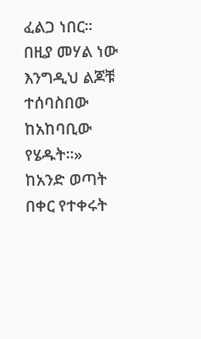ፈልጋ ነበር። በዚያ መሃል ነው እንግዲህ ልጆቹ ተሰባስበው ከአከባቢው የሄዱት።»
ከአንድ ወጣት በቀር የተቀሩት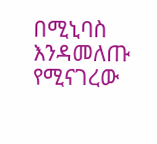በሚኒባስ እንዳመለጡ የሚናገረው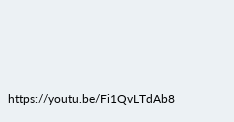https://youtu.be/Fi1QvLTdAb8